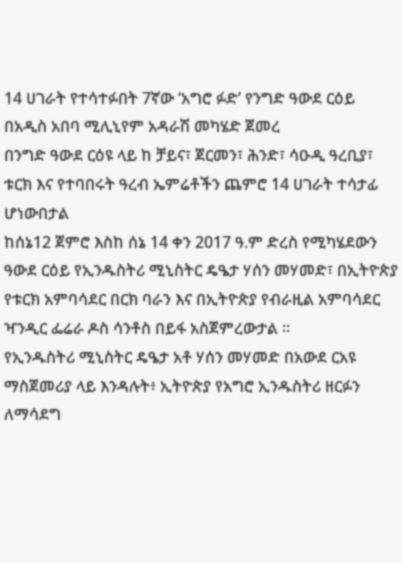14 ሀገራት የተሳተፉበት 7ኛው ‘አግሮ ፉድ’ የንግድ ዓውደ ርዕይ በአዲስ አበባ ሚሊኒየም አዳራሽ መካሄድ ጀመረ
በንግድ ዓውደ ርዕዩ ላይ ከ ቻይና፣ ጀርመን፣ ሕንድ፣ ሳዑዲ ዓረቢያ፣ ቱርክ እና የተባበሩት ዓረብ ኤምሬቶችን ጨምሮ 14 ሀገራት ተሳታፊ ሆነውበታል
ከሰኔ12 ጀምሮ እስከ ሰኔ 14 ቀን 2017 ዓ.ም ድረስ የሚካሄደውን ዓውደ ርዕይ የኢንዱስትሪ ሚኒስትር ዴዔታ ሃሰን መሃመድ፣ በኢትዮጵያ የቱርክ አምባሳደር በርክ ባራን እና በኢትዮጵያ የብራዚል አምባሳደር ዣንዲር ፌሬራ ዶስ ሳንቶስ በይፋ አስጀምረውታል ።
የኢንዱስትሪ ሚኒስትር ዴዔታ አቶ ሃሰን መሃመድ በአውደ ርአዩ ማስጀመሪያ ላይ እንዳሉት፥ ኢትዮጵያ የአግሮ ኢንዱስትሪ ዘርፉን ለማሳደግ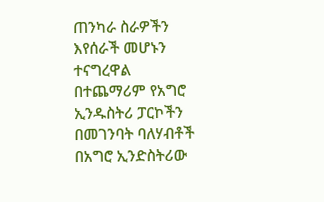ጠንካራ ስራዎችን እየሰራች መሆኑን ተናግረዋል
በተጨማሪም የአግሮ ኢንዱስትሪ ፓርኮችን በመገንባት ባለሃብቶች በአግሮ ኢንድስትሪው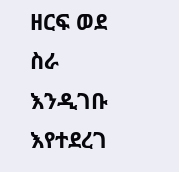ዘርፍ ወደ ስራ እንዲገቡ እየተደረገ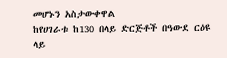መሆኑን አስታውቀዋል
ከየሀገራቱ ከ130 በላይ ድርጅቶች በዓውደ ርዕዩ ላይ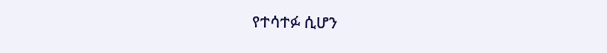የተሳተፉ ሲሆን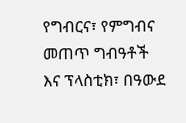የግብርና፣ የምግብና መጠጥ ግብዓቶች እና ፕላስቲክ፣ በዓውደ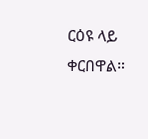ርዕዩ ላይ ቀርበዋል።